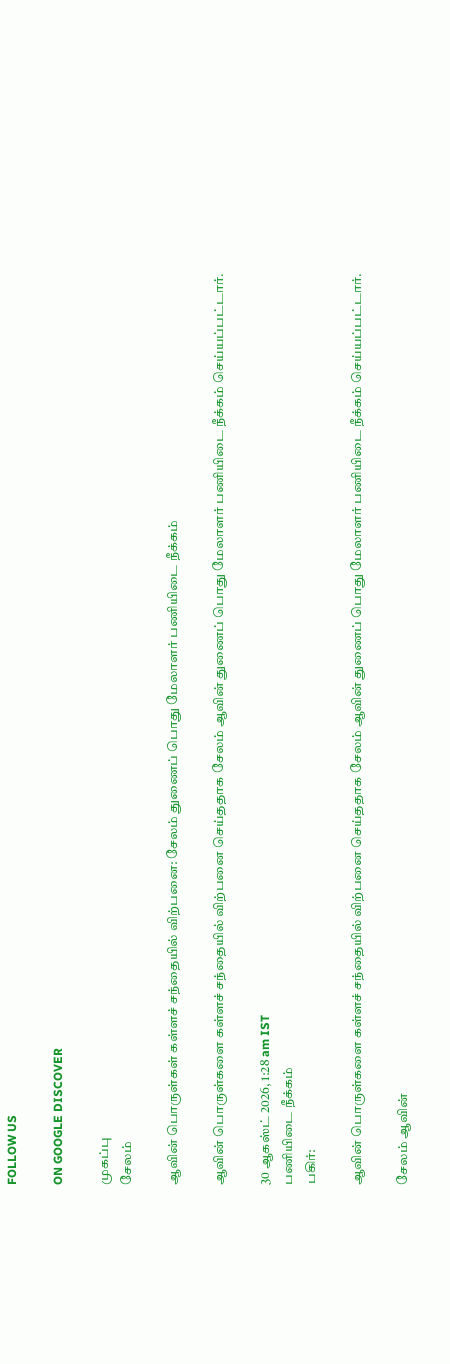FOLLOW US

ON GOOGLE DISCOVER

முகப்பு
சேலம்

ஆவின் பொருள்கள் கள்ளச் சந்தையில் விற்பனை: சேலம் துணைப் பொது மேலாளர் பணியிடை நீக்கம்

ஆவின் பொருள்களை கள்ளச் சந்தையில் விற்பனை செய்ததாக சேலம் ஆவின் துணைப் பொது மேலாளர் பணியிடை நீக்கம் செய்யப்பட்டார்.

30 ஆகஸ்ட் 2026, 1:28 am IST
பணியிடை நீக்கம்
பகிர்:

ஆவின் பொருள்களை கள்ளச் சந்தையில் விற்பனை செய்ததாக சேலம் ஆவின் துணைப் பொது மேலாளர் பணியிடை நீக்கம் செய்யப்பட்டார்.

சேலம் ஆவின்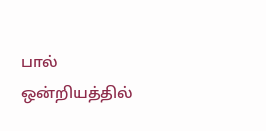பால் ஒன்றியத்தில்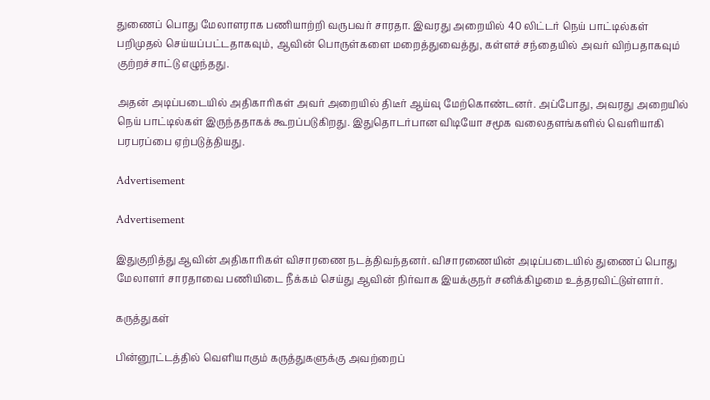துணைப் பொது மேலாளராக பணியாற்றி வருபவர் சாரதா. இவரது அறையில் 40 லிட்டர் நெய் பாட்டில்கள் பறிமுதல் செய்யப்பட்டதாகவும், ஆவின் பொருள்களை மறைத்துவைத்து, கள்ளச் சந்தையில் அவர் விற்பதாகவும் குற்றச்சாட்டு எழுந்தது.

அதன் அடிப்படையில் அதிகாரிகள் அவர் அறையில் திடீர் ஆய்வு மேற்கொண்டனர். அப்போது, அவரது அறையில் நெய் பாட்டில்கள் இருந்ததாகக் கூறப்படுகிறது. இதுதொடர்பான விடியோ சமூக வலைதளங்களில் வெளியாகி பரபரப்பை ஏற்படுத்தியது.

Advertisement

Advertisement

இதுகுறித்து ஆவின் அதிகாரிகள் விசாரணை நடத்திவந்தனர். விசாரணையின் அடிப்படையில் துணைப் பொது மேலாளர் சாரதாவை பணியிடை நீக்கம் செய்து ஆவின் நிர்வாக இயக்குநர் சனிக்கிழமை உத்தரவிட்டுள்ளார்.

கருத்துகள்

பின்னூட்டத்தில் வெளியாகும் கருத்துகளுக்கு அவற்றைப்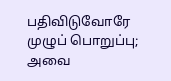பதிவிடுவோரே முழுப் பொறுப்பு; அவை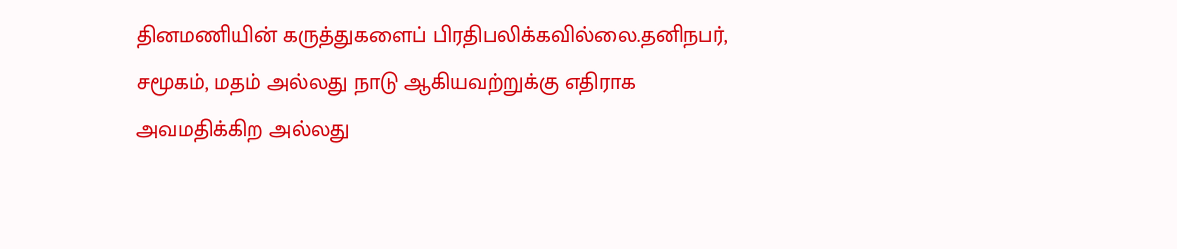தினமணியின் கருத்துகளைப் பிரதிபலிக்கவில்லை.தனிநபர், சமூகம், மதம் அல்லது நாடு ஆகியவற்றுக்கு எதிராக அவமதிக்கிற அல்லது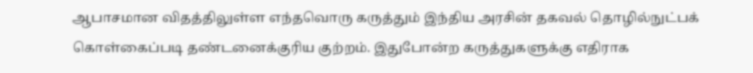ஆபாசமான விதத்திலுள்ள எந்தவொரு கருத்தும் இந்திய அரசின் தகவல் தொழில்நுட்பக் கொள்கைப்படி தண்டனைக்குரிய குற்றம். இதுபோன்ற கருத்துகளுக்கு எதிராக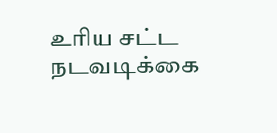உரிய சட்ட நடவடிக்கை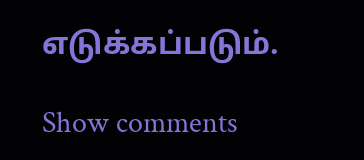எடுக்கப்படும்.

Show comments